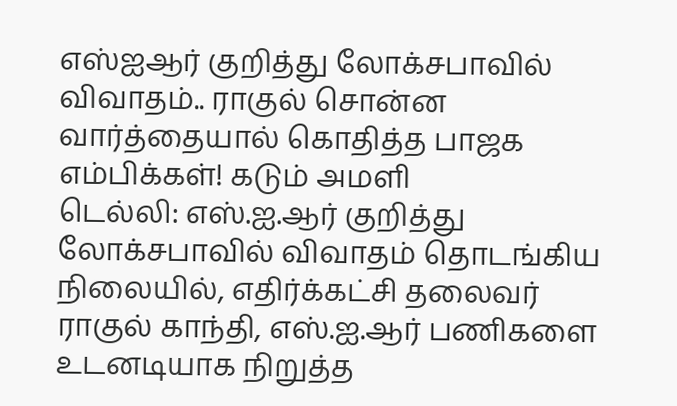எஸ்ஐஆர் குறித்து லோக்சபாவில் விவாதம்.. ராகுல் சொன்ன வார்த்தையால் கொதித்த பாஜக எம்பிக்கள்! கடும் அமளி
டெல்லி: எஸ்.ஐ.ஆர் குறித்து லோக்சபாவில் விவாதம் தொடங்கிய நிலையில், எதிர்க்கட்சி தலைவர் ராகுல் காந்தி, எஸ்.ஐ.ஆர் பணிகளை உடனடியாக நிறுத்த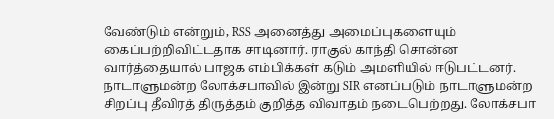வேண்டும் என்றும், RSS அனைத்து அமைப்புகளையும் கைப்பற்றிவிட்டதாக சாடினார். ராகுல் காந்தி சொன்ன வார்த்தையால் பாஜக எம்பிக்கள் கடும் அமளியில் ஈடுபட்டனர்.
நாடாளுமன்ற லோக்சபாவில் இன்று SIR எனப்படும் நாடாளுமன்ற சிறப்பு தீவிரத் திருத்தம் குறித்த விவாதம் நடைபெற்றது. லோக்சபா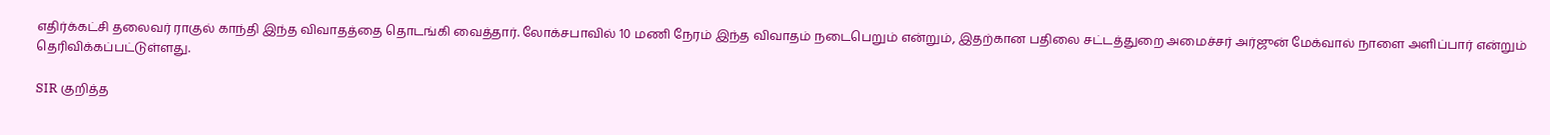எதிர்க்கட்சி தலைவர் ராகுல் காந்தி இந்த விவாதத்தை தொடங்கி வைத்தார். லோக்சபாவில் 10 மணி நேரம் இந்த விவாதம் நடைபெறும் என்றும், இதற்கான பதிலை சட்டத்துறை அமைச்சர் அர்ஜுன் மேக்வால் நாளை அளிப்பார் என்றும் தெரிவிக்கப்பட்டுள்ளது.

SIR குறித்த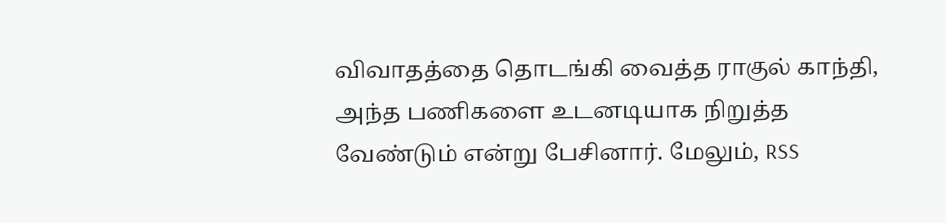விவாதத்தை தொடங்கி வைத்த ராகுல் காந்தி, அந்த பணிகளை உடனடியாக நிறுத்த வேண்டும் என்று பேசினார். மேலும், RSS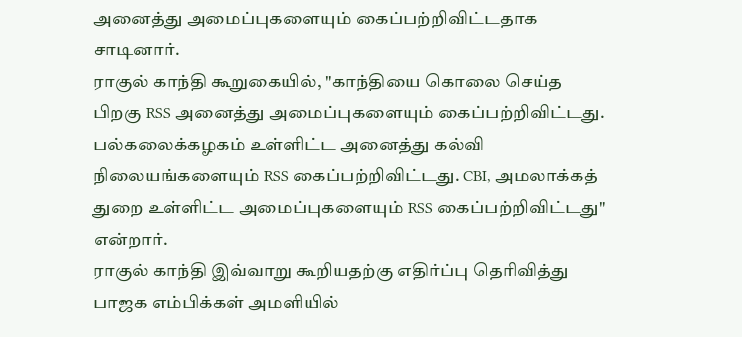அனைத்து அமைப்புகளையும் கைப்பற்றிவிட்டதாக சாடினார்.
ராகுல் காந்தி கூறுகையில், "காந்தியை கொலை செய்த பிறகு RSS அனைத்து அமைப்புகளையும் கைப்பற்றிவிட்டது. பல்கலைக்கழகம் உள்ளிட்ட அனைத்து கல்வி நிலையங்களையும் RSS கைப்பற்றிவிட்டது. CBI, அமலாக்கத் துறை உள்ளிட்ட அமைப்புகளையும் RSS கைப்பற்றிவிட்டது" என்றார்.
ராகுல் காந்தி இவ்வாறு கூறியதற்கு எதிர்ப்பு தெரிவித்து பாஜக எம்பிக்கள் அமளியில்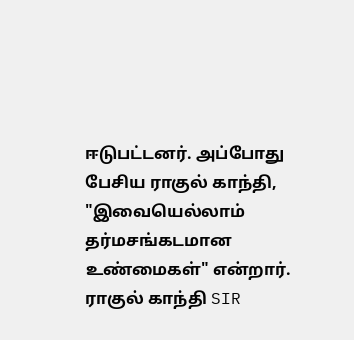ஈடுபட்டனர். அப்போது பேசிய ராகுல் காந்தி, "இவையெல்லாம் தர்மசங்கடமான உண்மைகள்" என்றார்.
ராகுல் காந்தி SIR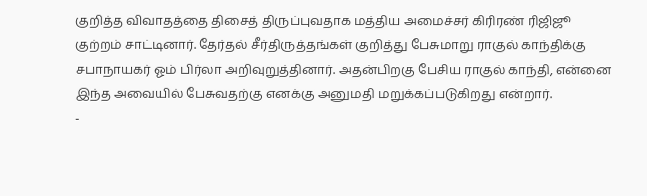குறித்த விவாதத்தை திசைத் திருப்புவதாக மத்திய அமைச்சர் கிரிரண் ரிஜிஜூ குற்றம் சாட்டினார். தேர்தல் சீர்திருத்தங்கள் குறித்து பேசுமாறு ராகுல் காந்திக்கு சபாநாயகர் ஓம் பிர்லா அறிவுறுத்தினார். அதன்பிறகு பேசிய ராகுல் காந்தி, என்னை இந்த அவையில் பேசுவதற்கு எனக்கு அனுமதி மறுக்கப்படுகிறது என்றார்.
-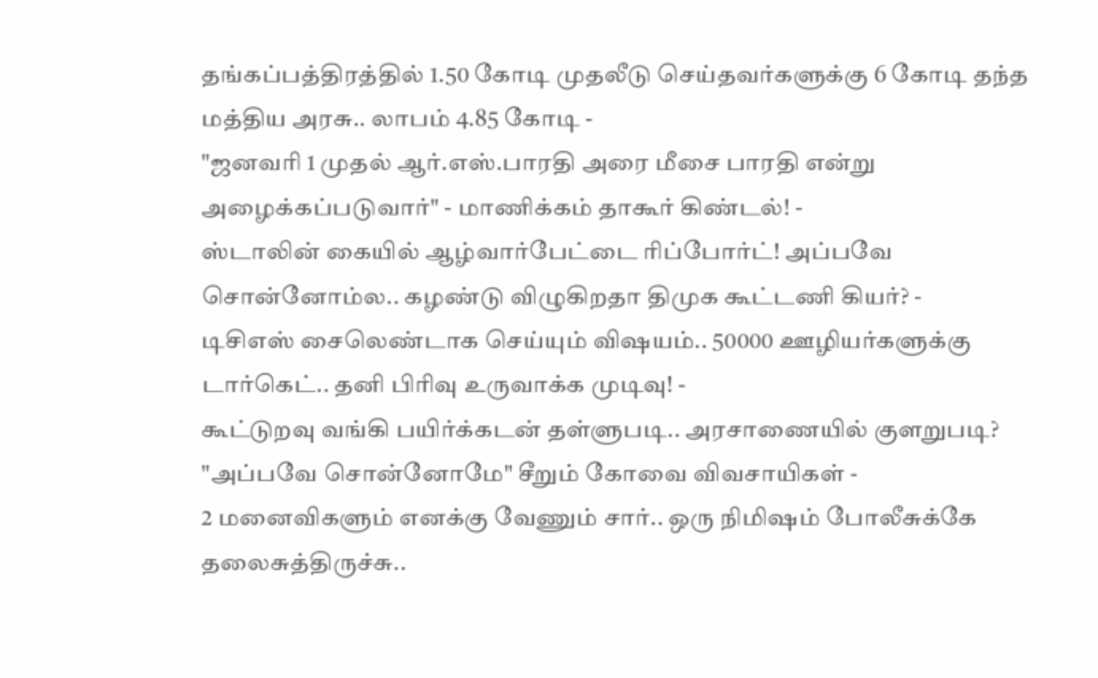தங்கப்பத்திரத்தில் 1.50 கோடி முதலீடு செய்தவர்களுக்கு 6 கோடி தந்த மத்திய அரசு.. லாபம் 4.85 கோடி -
"ஜனவரி 1 முதல் ஆர்.எஸ்.பாரதி அரை மீசை பாரதி என்று அழைக்கப்படுவார்" - மாணிக்கம் தாகூர் கிண்டல்! -
ஸ்டாலின் கையில் ஆழ்வார்பேட்டை ரிப்போர்ட்! அப்பவே சொன்னோம்ல.. கழண்டு விழுகிறதா திமுக கூட்டணி கியர்? -
டிசிஎஸ் சைலெண்டாக செய்யும் விஷயம்.. 50000 ஊழியர்களுக்கு டார்கெட்.. தனி பிரிவு உருவாக்க முடிவு! -
கூட்டுறவு வங்கி பயிர்க்கடன் தள்ளுபடி.. அரசாணையில் குளறுபடி? "அப்பவே சொன்னோமே" சீறும் கோவை விவசாயிகள் -
2 மனைவிகளும் எனக்கு வேணும் சார்.. ஒரு நிமிஷம் போலீசுக்கே தலைசுத்திருச்சு..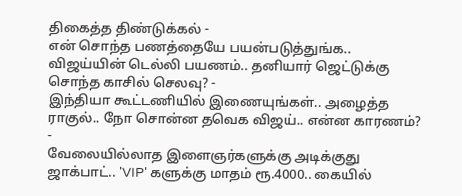திகைத்த திண்டுக்கல் -
என் சொந்த பணத்தையே பயன்படுத்துங்க.. விஜய்யின் டெல்லி பயணம்.. தனியார் ஜெட்டுக்கு சொந்த காசில் செலவு? -
இந்தியா கூட்டணியில் இணையுங்கள்.. அழைத்த ராகுல்.. நோ சொன்ன தவெக விஜய்.. என்ன காரணம்? -
வேலையில்லாத இளைஞர்களுக்கு அடிக்குது ஜாக்பாட்.. 'VIP' களுக்கு மாதம் ரூ.4000.. கையில்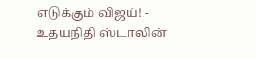எடுக்கும் விஜய்! -
உதயநிதி ஸ்டாலின்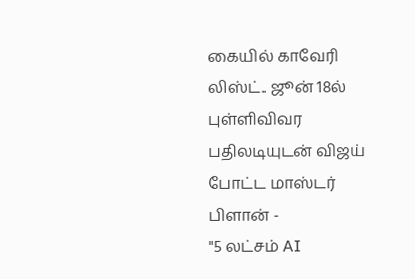கையில் காவேரி லிஸ்ட்.. ஜூன் 18ல் புள்ளிவிவர பதிலடியுடன் விஜய் போட்ட மாஸ்டர் பிளான் -
"5 லட்சம் AI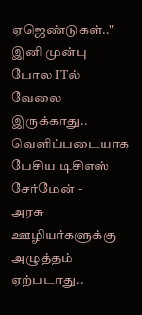ஏஜெண்டுகள்.." இனி முன்பு போல ITல் வேலை இருக்காது.. வெளிப்படையாக பேசிய டிசிஎஸ் சேர்மேன் -
அரசு ஊழியர்களுக்கு அழுத்தம் ஏற்படாது..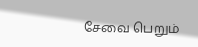சேவை பெறும்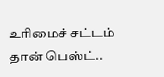உரிமைச் சட்டம் தான் பெஸ்ட்..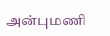அன்புமணி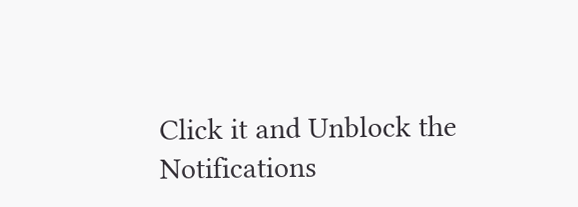Click it and Unblock the Notifications